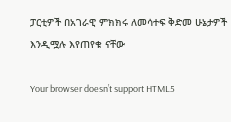ፓርቲዎች በአገራዊ ምክክሩ ለመሳተፍ ቅድመ ሁኔታዎች እንዲሟሉ እየጠየቁ ናቸው

Your browser doesn’t support HTML5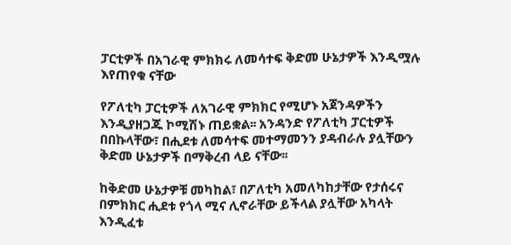ፓርቲዎች በአገራዊ ምክክሩ ለመሳተፍ ቅድመ ሁኔታዎች እንዲሟሉ እየጠየቁ ናቸው

የፖለቲካ ፓርቲዎች ለአገራዊ ምክክር የሚሆኑ አጀንዳዎችን እንዲያዘጋጁ ኮሚሽኑ ጠይቋል፡፡ አንዳንድ የፖለቲካ ፓርቲዎች በበኩላቸው፣ በሒደቱ ለመሳተፍ መተማመንን ያዳብራሉ ያሏቸውን ቅድመ ሁኔታዎች በማቅረብ ላይ ናቸው፡፡

ከቅድመ ሁኔታዎቹ መካከል፣ በፖለቲካ አመለካከታቸው የታሰሩና በምክክር ሒደቱ የጎላ ሚና ሊኖራቸው ይችላል ያሏቸው አካላት እንዲፈቱ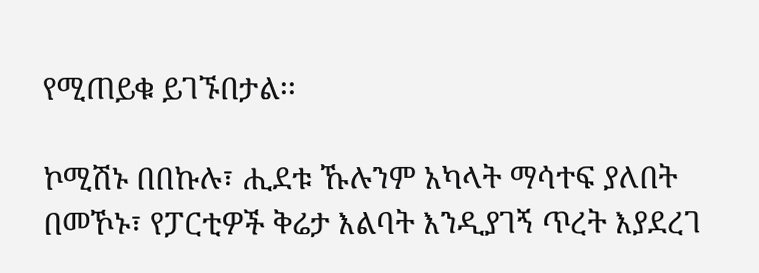የሚጠይቁ ይገኙበታል፡፡

ኮሚሽኑ በበኩሉ፣ ሒደቱ ኹሉንም አካላት ማሳተፍ ያለበት በመኾኑ፣ የፓርቲዎች ቅሬታ እልባት እንዲያገኝ ጥረት እያደረገ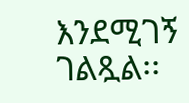እንደሚገኝ ገልጿል፡፡